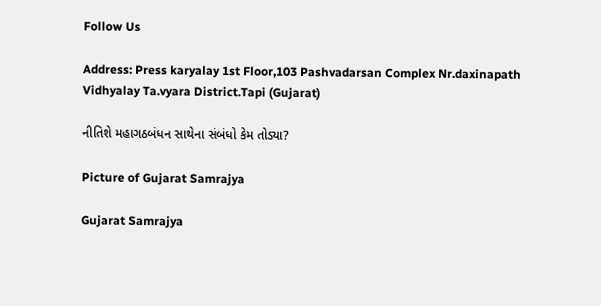Follow Us

Address: Press karyalay 1st Floor,103 Pashvadarsan Complex Nr.daxinapath Vidhyalay Ta.vyara District.Tapi (Gujarat)

નીતિશે મહાગઠબંધન સાથેના સંબંધો કેમ તોડ્યા?

Picture of Gujarat Samrajya

Gujarat Samrajya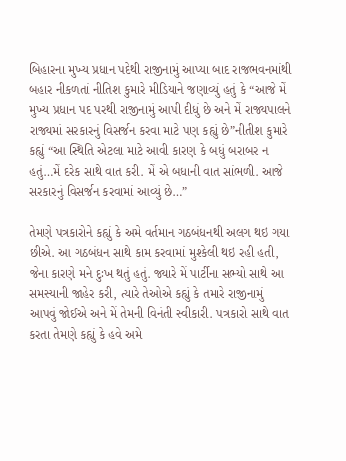બિહારના મુખ્ય પ્રધાન પદેથી રાજીનામું આપ્યા બાદ રાજભવનમાંથી બહાર નીકળતાં નીતિશ કુમારે મીડિયાને જણાવ્યું હતું કે “આજે મેં મુખ્ય પ્રધાન પદ પરથી રાજીનામું આપી દીધું છે અને મેં રાજ્યપાલને રાજ્યમાં સરકારનું વિસર્જન કરવા માટે પણ કહ્યું છે”નીતીશ કુમારે કહ્યું “આ સ્થિતિ એટલા માટે આવી કારણ કે બધું બરાબર ન હતું…મેં દરેક સાથે વાત કરી. મેં એ બધાની વાત સાંભળી. આજે સરકારનું વિસર્જન કરવામાં આવ્યું છે…”

તેમણે પત્રકારોને કહ્યું કે અમે વર્તમાન ગઠબંધનથી અલગ થઇ ગયા છીએ. આ ગઠબંધન સાથે કામ કરવામાં મુશ્કેલી થઇ રહી હતી, જેના કારણે મને દુઃખ થતું હતું. જ્યારે મેં પાર્ટીના સભ્યો સાથે આ સમસ્યાની જાહેર કરી, ત્યારે તેઓએ કહ્યું કે તમારે રાજીનામું આપવું જોઈએ અને મેં તેમની વિનંતી સ્વીકારી. પત્રકારો સાથે વાત કરતા તેમણે કહ્યું કે હવે અમે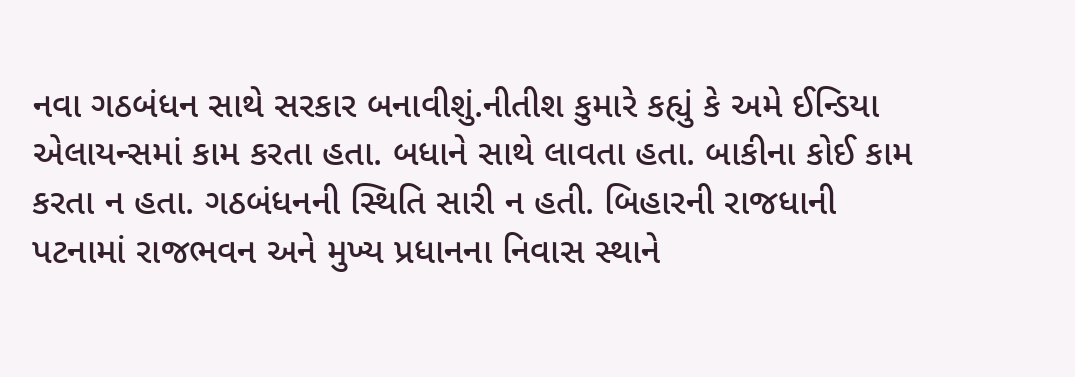નવા ગઠબંધન સાથે સરકાર બનાવીશું.નીતીશ કુમારે કહ્યું કે અમે ઈન્ડિયા એલાયન્સમાં કામ કરતા હતા. બધાને સાથે લાવતા હતા. બાકીના કોઈ કામ કરતા ન હતા. ગઠબંધનની સ્થિતિ સારી ન હતી. બિહારની રાજધાની પટનામાં રાજભવન અને મુખ્ય પ્રધાનના નિવાસ સ્થાને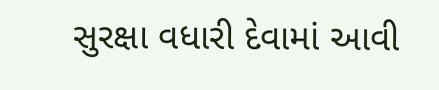સુરક્ષા વધારી દેવામાં આવી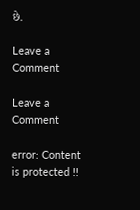છે.

Leave a Comment

Leave a Comment

error: Content is protected !!